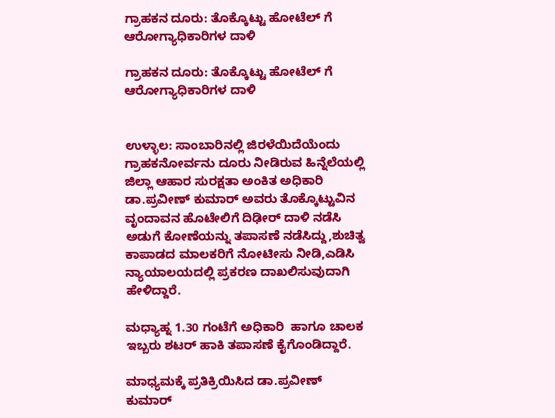ಗ್ರಾಹಕನ ದೂರು: ತೊಕ್ಕೊಟ್ಟು ಹೋಟೆಲ್ ಗೆ ಆರೋಗ್ಯಾಧಿಕಾರಿಗಳ ದಾಳಿ

ಗ್ರಾಹಕನ ದೂರು: ತೊಕ್ಕೊಟ್ಟು ಹೋಟೆಲ್ ಗೆ ಆರೋಗ್ಯಾಧಿಕಾರಿಗಳ ದಾಳಿ


ಉಳ್ಳಾಲ: ಸಾಂಬಾರಿನಲ್ಲಿ ಜಿರಳೆಯಿದೆಯೆಂದು ಗ್ರಾಹಕನೋರ್ವನು ದೂರು ನೀಡಿರುವ ಹಿನ್ನೆಲೆಯಲ್ಲಿ ಜಿಲ್ಲಾ ಆಹಾರ ಸುರಕ್ಷತಾ ಅಂಕಿತ ಅಧಿಕಾರಿ ಡಾ.ಪ್ರವೀಣ್ ಕುಮಾರ್ ಅವರು ತೊಕ್ಕೊಟ್ಟುವಿನ ವೃಂದಾವನ ಹೊಟೇಲಿಗೆ ದಿಢೀರ್ ದಾಳಿ ನಡೆಸಿ ಅಡುಗೆ ಕೋಣೆಯನ್ನು ತಪಾಸಣೆ ನಡೆಸಿದ್ದು,ಶುಚಿತ್ವ ಕಾಪಾಡದ ಮಾಲಕರಿಗೆ ನೋಟೀಸು ನೀಡಿ,ಎಡಿಸಿ ನ್ಯಾಯಾಲಯದಲ್ಲಿ ಪ್ರಕರಣ ದಾಖಲಿಸುವುದಾಗಿ ಹೇಳಿದ್ದಾರೆ.

ಮಧ್ಯಾಹ್ನ 1.30 ಗಂಟೆಗೆ ಅಧಿಕಾರಿ  ಹಾಗೂ ಚಾಲಕ ಇಬ್ಬರು ಶಟರ್ ಹಾಕಿ ತಪಾಸಣೆ ಕೈಗೊಂಡಿದ್ದಾರೆ.

ಮಾಧ್ಯಮಕ್ಕೆ ಪ್ರತಿಕ್ರಿಯಿಸಿದ ಡಾ.ಪ್ರವೀಣ್ ಕುಮಾರ್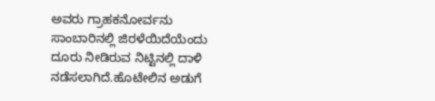ಅವರು ಗ್ರಾಹಕನೋರ್ವನು ಸಾಂಬಾರಿನಲ್ಲಿ ಜಿರಳೆಯಿದೆಯೆಂದು ದೂರು ನೀಡಿರುವ ನಿಟ್ಟಿನಲ್ಲಿ ದಾಳಿ ನಡೆಸಲಾಗಿದೆ.ಹೊಟೇಲಿನ ಅಡುಗೆ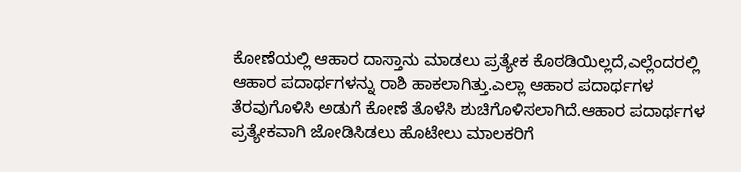ಕೋಣೆಯಲ್ಲಿ ಆಹಾರ ದಾಸ್ತಾನು ಮಾಡಲು ಪ್ರತ್ಯೇಕ ಕೊಠಡಿಯಿಲ್ಲದೆ,ಎಲ್ಲೆಂದರಲ್ಲಿ ಆಹಾರ ಪದಾರ್ಥಗಳನ್ನು ರಾಶಿ ಹಾಕಲಾಗಿತ್ತು.ಎಲ್ಲಾ ಆಹಾರ ಪದಾರ್ಥಗಳ ತೆರವುಗೊಳಿಸಿ ಅಡುಗೆ ಕೋಣೆ ತೊಳೆಸಿ ಶುಚಿಗೊಳಿಸಲಾಗಿದೆ.ಆಹಾರ ಪದಾರ್ಥಗಳ ಪ್ರತ್ಯೇಕವಾಗಿ ಜೋಡಿಸಿಡಲು‌ ಹೊಟೇಲು ಮಾಲಕರಿಗೆ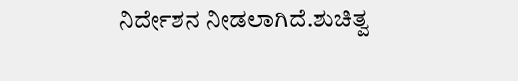ನಿರ್ದೇಶನ ನೀಡಲಾಗಿದೆ.ಶುಚಿತ್ವ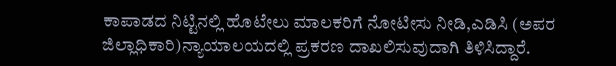ಕಾಪಾಡದ ನಿಟ್ಟಿನಲ್ಲಿ ಹೊಟೇಲು ಮಾಲಕರಿಗೆ ನೋಟೀಸು ನೀಡಿ,ಎಡಿಸಿ (ಅಪರ ಜಿಲ್ಲಾಧಿಕಾರಿ)ನ್ಯಾಯಾಲಯದಲ್ಲಿ ಪ್ರಕರಣ ದಾಖಲಿಸುವುದಾಗಿ ತಿಳಿಸಿದ್ದಾರೆ.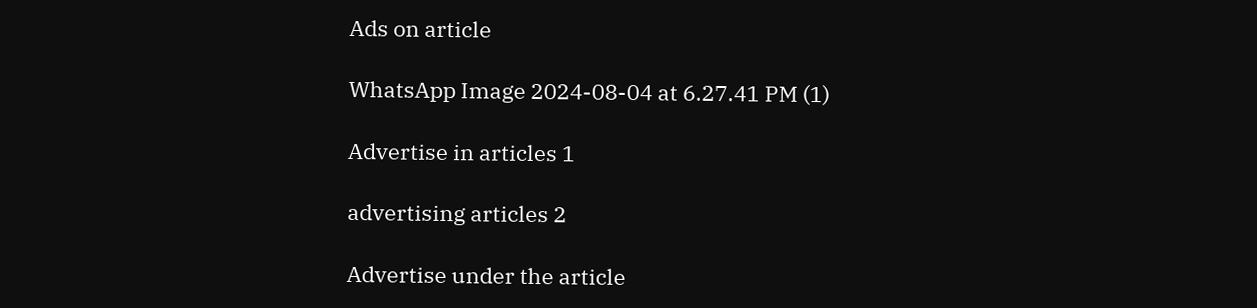Ads on article

WhatsApp Image 2024-08-04 at 6.27.41 PM (1)

Advertise in articles 1

advertising articles 2

Advertise under the article